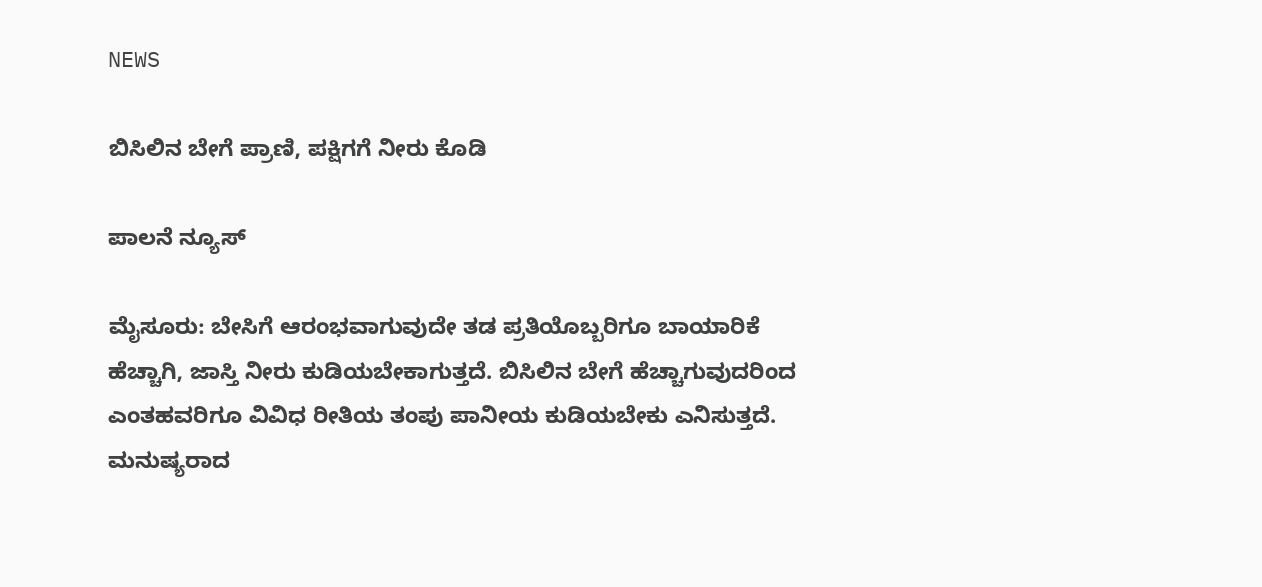NEWS

ಬಿಸಿಲಿನ ಬೇಗೆ ಪ್ರಾಣಿ, ಪಕ್ಷಿಗಗೆ ನೀರು ಕೊಡಿ

ಪಾಲನೆ ನ್ಯೂಸ್

ಮೈಸೂರು: ಬೇಸಿಗೆ ಆರಂಭವಾಗುವುದೇ ತಡ ಪ್ರತಿಯೊಬ್ಬರಿಗೂ ಬಾಯಾರಿಕೆ ಹೆಚ್ಚಾಗಿ, ಜಾಸ್ತಿ ನೀರು ಕುಡಿಯಬೇಕಾಗುತ್ತದೆ. ಬಿಸಿಲಿನ ಬೇಗೆ ಹೆಚ್ಚಾಗುವುದರಿಂದ ಎಂತಹವರಿಗೂ ವಿವಿಧ ರೀತಿಯ ತಂಪು ಪಾನೀಯ ಕುಡಿಯಬೇಕು ಎನಿಸುತ್ತದೆ. ಮನುಷ್ಯರಾದ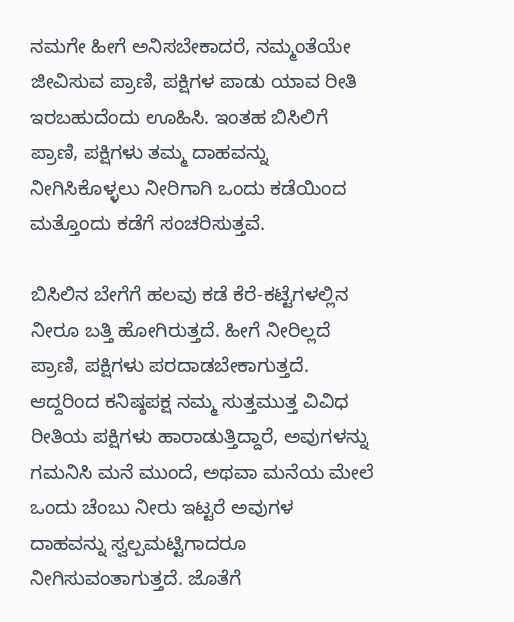ನಮಗೇ ಹೀಗೆ ಅನಿಸಬೇಕಾದರೆ, ನಮ್ಮಂತೆಯೇ ಜೀವಿಸುವ ಪ್ರಾಣಿ, ಪಕ್ಷಿಗಳ ಪಾಡು ಯಾವ ರೀತಿ ಇರಬಹುದೆಂದು ಊಹಿಸಿ. ಇಂತಹ ಬಿಸಿಲಿಗೆ ಪ್ರಾಣಿ, ಪಕ್ಷಿಗಳು ತಮ್ಮ ದಾಹವನ್ನು ನೀಗಿಸಿಕೊಳ್ಳಲು ನೀರಿಗಾಗಿ ಒಂದು ಕಡೆಯಿಂದ ಮತ್ತೊಂದು ಕಡೆಗೆ ಸಂಚರಿಸುತ್ತವೆ.

ಬಿಸಿಲಿನ ಬೇಗೆಗೆ ಹಲವು ಕಡೆ ಕೆರೆ-ಕಟ್ಟೆಗಳಲ್ಲಿನ ನೀರೂ ಬತ್ತಿ ಹೋಗಿರುತ್ತದೆ. ಹೀಗೆ ನೀರಿಲ್ಲದೆ ಪ್ರಾಣಿ, ಪಕ್ಷಿಗಳು ಪರದಾಡಬೇಕಾಗುತ್ತದೆ. ಆದ್ದರಿಂದ ಕನಿಷ್ಠಪಕ್ಷ ನಮ್ಮ ಸುತ್ತಮುತ್ತ ವಿವಿಧ ರೀತಿಯ ಪಕ್ಷಿಗಳು ಹಾರಾಡುತ್ತಿದ್ದಾರೆ, ಅವುಗಳನ್ನು ಗಮನಿಸಿ ಮನೆ ಮುಂದೆ, ಅಥವಾ ಮನೆಯ ಮೇಲೆ ಒಂದು ಚೆಂಬು ನೀರು ಇಟ್ಟರೆ ಅವುಗಳ ದಾಹವನ್ನು ಸ್ವಲ್ಪಮಟ್ಟಿಗಾದರೂ ನೀಗಿಸುವಂತಾಗುತ್ತದೆ. ಜೊತೆಗೆ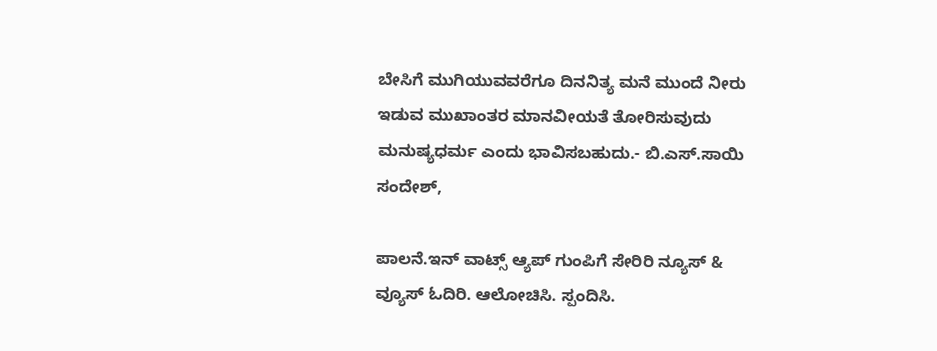ಬೇಸಿಗೆ ಮುಗಿಯುವವರೆಗೂ ದಿನನಿತ್ಯ ಮನೆ ಮುಂದೆ ನೀರು ಇಡುವ ಮುಖಾಂತರ ಮಾನವೀಯತೆ ತೋರಿಸುವುದು ಮನುಷ್ಯಧರ್ಮ ಎಂದು ಭಾವಿಸಬಹುದು.- ಬಿ.ಎಸ್.ಸಾಯಿ ಸಂದೇಶ್,

ಪಾಲನೆ.ಇನ್ ವಾಟ್ಸ್ ಆ್ಯಪ್ ಗುಂಪಿಗೆ ಸೇರಿರಿ ನ್ಯೂಸ್ & ವ್ಯೂಸ್ ಓದಿರಿ. ಆಲೋಚಿಸಿ. ಸ್ಪಂದಿಸಿ.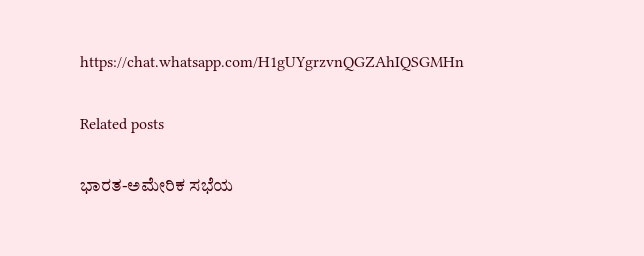https://chat.whatsapp.com/H1gUYgrzvnQGZAhIQSGMHn

Related posts

ಭಾರತ-ಅಮೇರಿಕ ಸಭೆಯ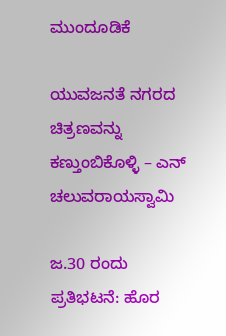ಮುಂದೂಡಿಕೆ

ಯುವಜನತೆ ನಗರದ ಚಿತ್ರಣವನ್ನು ಕಣ್ತುಂಬಿಕೊಳ್ಳಿ – ಎನ್ ಚಲುವರಾಯಸ್ವಾಮಿ

ಜ.30 ರಂದು ಪ್ರತಿಭಟನೆ: ಹೊರ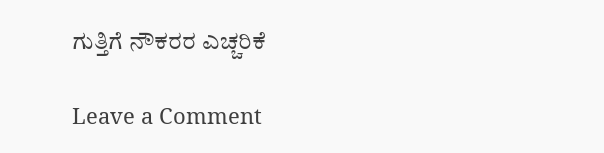ಗುತ್ತಿಗೆ ನೌಕರರ ಎಚ್ಚರಿಕೆ

Leave a Comment